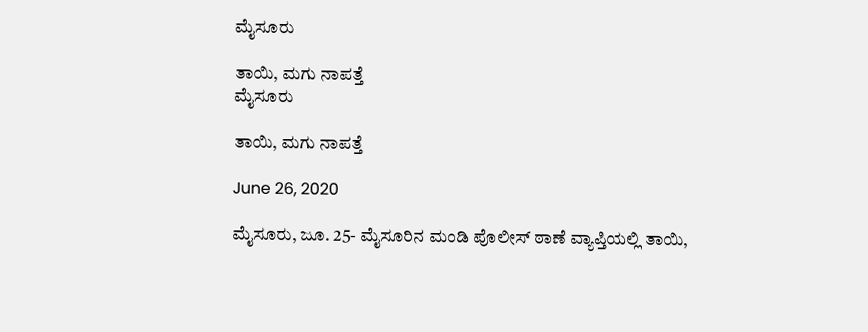ಮೈಸೂರು

ತಾಯಿ, ಮಗು ನಾಪತ್ತೆ
ಮೈಸೂರು

ತಾಯಿ, ಮಗು ನಾಪತ್ತೆ

June 26, 2020

ಮೈಸೂರು, ಜೂ. 25- ಮೈಸೂರಿನ ಮಂಡಿ ಪೊಲೀಸ್ ಠಾಣೆ ವ್ಯಾಪ್ತಿಯಲ್ಲಿ ತಾಯಿ,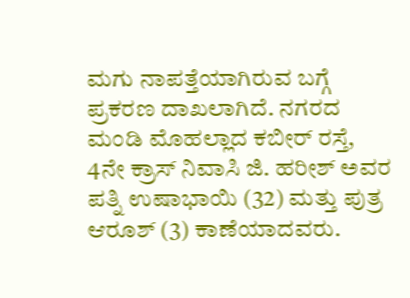ಮಗು ನಾಪತ್ತೆಯಾಗಿರುವ ಬಗ್ಗೆ ಪ್ರಕರಣ ದಾಖಲಾಗಿದೆ. ನಗರದ ಮಂಡಿ ಮೊಹಲ್ಲಾದ ಕಬೀರ್ ರಸ್ತೆ, 4ನೇ ಕ್ರಾಸ್ ನಿವಾಸಿ ಜಿ. ಹರೀಶ್ ಅವರ ಪತ್ನಿ ಉಷಾಭಾಯಿ (32) ಮತ್ತು ಪುತ್ರ ಆರೂಶ್ (3) ಕಾಣೆಯಾದವರು.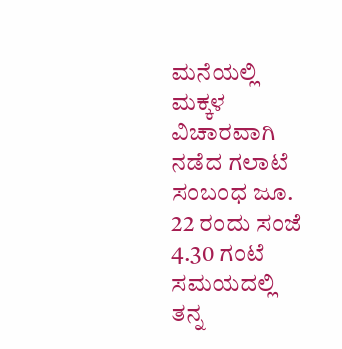ಮನೆಯಲ್ಲಿ ಮಕ್ಕಳ ವಿಚಾರವಾಗಿ ನಡೆದ ಗಲಾಟೆ ಸಂಬಂಧ ಜೂ. 22 ರಂದು ಸಂಜೆ 4.30 ಗಂಟೆ ಸಮಯದಲ್ಲಿ ತನ್ನ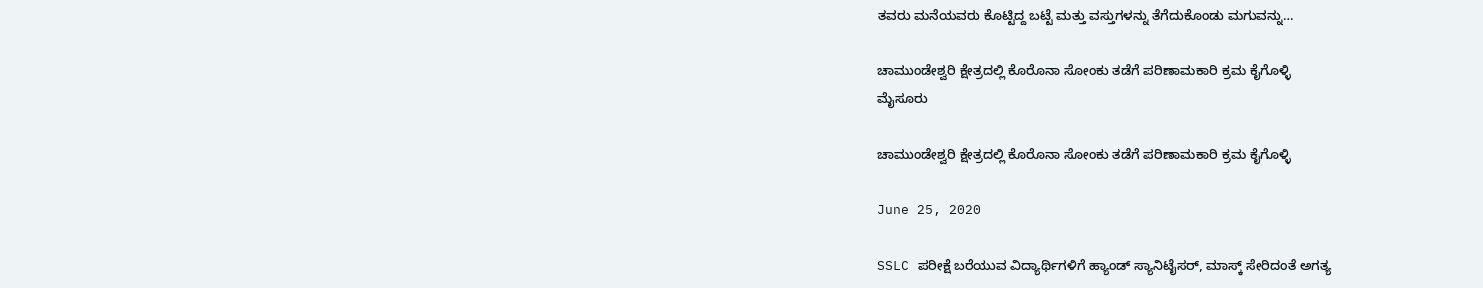ತವರು ಮನೆಯವರು ಕೊಟ್ಟಿದ್ದ ಬಟ್ಟೆ ಮತ್ತು ವಸ್ತುಗಳನ್ನು ತೆಗೆದುಕೊಂಡು ಮಗುವನ್ನು…

ಚಾಮುಂಡೇಶ್ವರಿ ಕ್ಷೇತ್ರದಲ್ಲಿ ಕೊರೊನಾ ಸೋಂಕು ತಡೆಗೆ ಪರಿಣಾಮಕಾರಿ ಕ್ರಮ ಕೈಗೊಳ್ಳಿ
ಮೈಸೂರು

ಚಾಮುಂಡೇಶ್ವರಿ ಕ್ಷೇತ್ರದಲ್ಲಿ ಕೊರೊನಾ ಸೋಂಕು ತಡೆಗೆ ಪರಿಣಾಮಕಾರಿ ಕ್ರಮ ಕೈಗೊಳ್ಳಿ

June 25, 2020

SSLC ಪರೀಕ್ಷೆ ಬರೆಯುವ ವಿದ್ಯಾರ್ಥಿಗಳಿಗೆ ಹ್ಯಾಂಡ್ ಸ್ಯಾನಿಟೈಸರ್, ಮಾಸ್ಕ್ ಸೇರಿದಂತೆ ಅಗತ್ಯ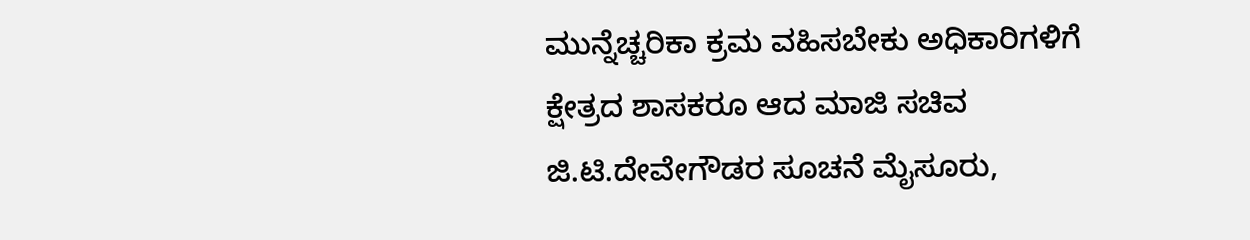ಮುನ್ನೆಚ್ಚರಿಕಾ ಕ್ರಮ ವಹಿಸಬೇಕು ಅಧಿಕಾರಿಗಳಿಗೆ ಕ್ಷೇತ್ರದ ಶಾಸಕರೂ ಆದ ಮಾಜಿ ಸಚಿವ ಜಿ.ಟಿ.ದೇವೇಗೌಡರ ಸೂಚನೆ ಮೈಸೂರು,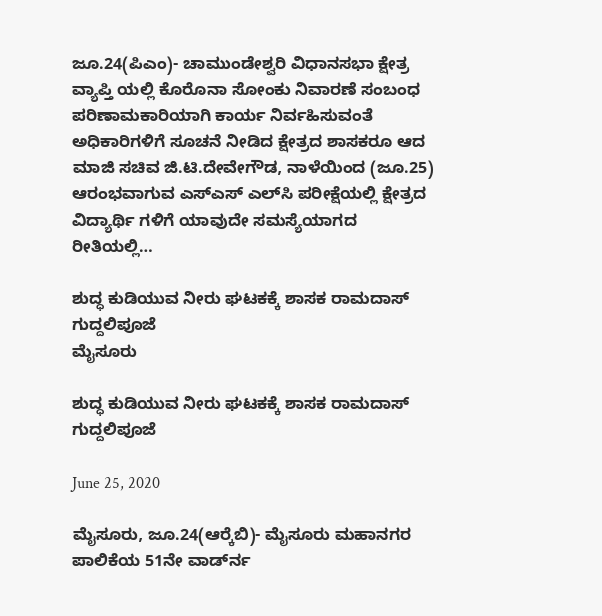ಜೂ.24(ಪಿಎಂ)- ಚಾಮುಂಡೇಶ್ವರಿ ವಿಧಾನಸಭಾ ಕ್ಷೇತ್ರ ವ್ಯಾಪ್ತಿ ಯಲ್ಲಿ ಕೊರೊನಾ ಸೋಂಕು ನಿವಾರಣೆ ಸಂಬಂಧ ಪರಿಣಾಮಕಾರಿಯಾಗಿ ಕಾರ್ಯ ನಿರ್ವಹಿಸುವಂತೆ ಅಧಿಕಾರಿಗಳಿಗೆ ಸೂಚನೆ ನೀಡಿದ ಕ್ಷೇತ್ರದ ಶಾಸಕರೂ ಆದ ಮಾಜಿ ಸಚಿವ ಜಿ.ಟಿ.ದೇವೇಗೌಡ, ನಾಳೆಯಿಂದ (ಜೂ.25) ಆರಂಭವಾಗುವ ಎಸ್‍ಎಸ್ ಎಲ್‍ಸಿ ಪರೀಕ್ಷೆಯಲ್ಲಿ ಕ್ಷೇತ್ರದ ವಿದ್ಯಾರ್ಥಿ ಗಳಿಗೆ ಯಾವುದೇ ಸಮಸ್ಯೆಯಾಗದ ರೀತಿಯಲ್ಲಿ…

ಶುದ್ಧ ಕುಡಿಯುವ ನೀರು ಘಟಕಕ್ಕೆ ಶಾಸಕ ರಾಮದಾಸ್ ಗುದ್ದಲಿಪೂಜೆ
ಮೈಸೂರು

ಶುದ್ಧ ಕುಡಿಯುವ ನೀರು ಘಟಕಕ್ಕೆ ಶಾಸಕ ರಾಮದಾಸ್ ಗುದ್ದಲಿಪೂಜೆ

June 25, 2020

ಮೈಸೂರು, ಜೂ.24(ಆರ್‍ಕೆಬಿ)- ಮೈಸೂರು ಮಹಾನಗರ ಪಾಲಿಕೆಯ 51ನೇ ವಾರ್ಡ್‍ನ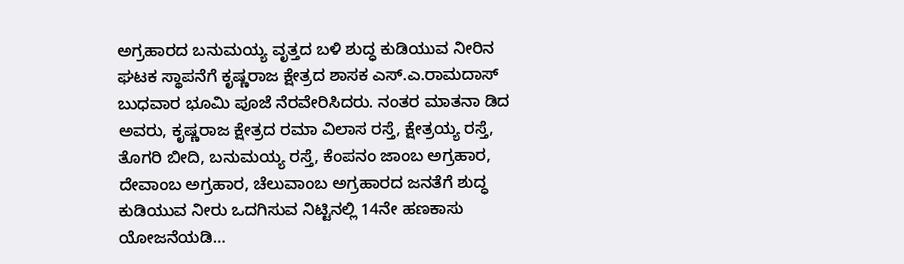ಅಗ್ರಹಾರದ ಬನುಮಯ್ಯ ವೃತ್ತದ ಬಳಿ ಶುದ್ಧ ಕುಡಿಯುವ ನೀರಿನ ಘಟಕ ಸ್ಥಾಪನೆಗೆ ಕೃಷ್ಣರಾಜ ಕ್ಷೇತ್ರದ ಶಾಸಕ ಎಸ್.ಎ.ರಾಮದಾಸ್ ಬುಧವಾರ ಭೂಮಿ ಪೂಜೆ ನೆರವೇರಿಸಿದರು. ನಂತರ ಮಾತನಾ ಡಿದ ಅವರು, ಕೃಷ್ಣರಾಜ ಕ್ಷೇತ್ರದ ರಮಾ ವಿಲಾಸ ರಸ್ತೆ, ಕ್ಷೇತ್ರಯ್ಯ ರಸ್ತೆ, ತೊಗರಿ ಬೀದಿ, ಬನುಮಯ್ಯ ರಸ್ತೆ, ಕೆಂಪನಂ ಜಾಂಬ ಅಗ್ರಹಾರ, ದೇವಾಂಬ ಅಗ್ರಹಾರ, ಚೆಲುವಾಂಬ ಅಗ್ರಹಾರದ ಜನತೆಗೆ ಶುದ್ಧ ಕುಡಿಯುವ ನೀರು ಒದಗಿಸುವ ನಿಟ್ಟಿನಲ್ಲಿ 14ನೇ ಹಣಕಾಸು ಯೋಜನೆಯಡಿ…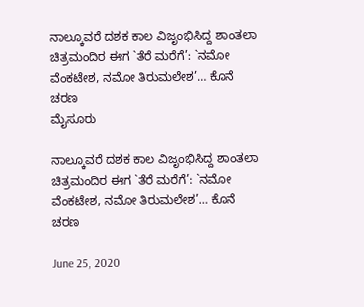ನಾಲ್ಕೂವರೆ ದಶಕ ಕಾಲ ವಿಜೃಂಭಿಸಿದ್ದ ಶಾಂತಲಾ ಚಿತ್ರಮಂದಿರ ಈಗ `ತೆರೆ ಮರೆಗೆ’: `ನಮೋ ವೆಂಕಟೇಶ, ನಮೋ ತಿರುಮಲೇಶ’… ಕೊನೆ ಚರಣ
ಮೈಸೂರು

ನಾಲ್ಕೂವರೆ ದಶಕ ಕಾಲ ವಿಜೃಂಭಿಸಿದ್ದ ಶಾಂತಲಾ ಚಿತ್ರಮಂದಿರ ಈಗ `ತೆರೆ ಮರೆಗೆ’: `ನಮೋ ವೆಂಕಟೇಶ, ನಮೋ ತಿರುಮಲೇಶ’… ಕೊನೆ ಚರಣ

June 25, 2020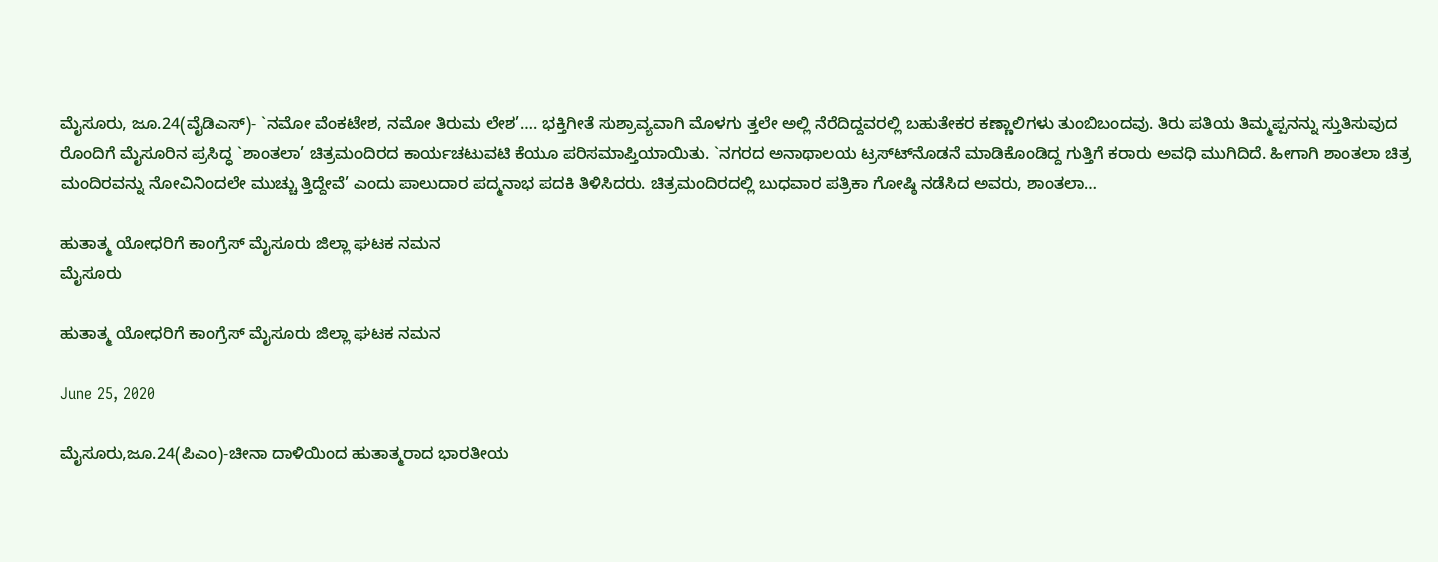ಮೈಸೂರು, ಜೂ.24(ವೈಡಿಎಸ್)- `ನಮೋ ವೆಂಕಟೇಶ, ನಮೋ ತಿರುಮ ಲೇಶ’…. ಭಕ್ತಿಗೀತೆ ಸುಶ್ರಾವ್ಯವಾಗಿ ಮೊಳಗು ತ್ತಲೇ ಅಲ್ಲಿ ನೆರೆದಿದ್ದವರಲ್ಲಿ ಬಹುತೇಕರ ಕಣ್ಣಾಲಿಗಳು ತುಂಬಿಬಂದವು. ತಿರು ಪತಿಯ ತಿಮ್ಮಪ್ಪನನ್ನು ಸ್ತುತಿಸುವುದ ರೊಂದಿಗೆ ಮೈಸೂರಿನ ಪ್ರಸಿದ್ಧ `ಶಾಂತಲಾ’ ಚಿತ್ರಮಂದಿರದ ಕಾರ್ಯಚಟುವಟಿ ಕೆಯೂ ಪರಿಸಮಾಪ್ತಿಯಾಯಿತು. `ನಗರದ ಅನಾಥಾಲಯ ಟ್ರಸ್ಟ್‍ನೊಡನೆ ಮಾಡಿಕೊಂಡಿದ್ದ ಗುತ್ತಿಗೆ ಕರಾರು ಅವಧಿ ಮುಗಿದಿದೆ. ಹೀಗಾಗಿ ಶಾಂತಲಾ ಚಿತ್ರ ಮಂದಿರವನ್ನು ನೋವಿನಿಂದಲೇ ಮುಚ್ಚು ತ್ತಿದ್ದೇವೆ’ ಎಂದು ಪಾಲುದಾರ ಪದ್ಮನಾಭ ಪದಕಿ ತಿಳಿಸಿದರು. ಚಿತ್ರಮಂದಿರದಲ್ಲಿ ಬುಧವಾರ ಪತ್ರಿಕಾ ಗೋಷ್ಠಿ ನಡೆಸಿದ ಅವರು, ಶಾಂತಲಾ…

ಹುತಾತ್ಮ ಯೋಧರಿಗೆ ಕಾಂಗ್ರೆಸ್ ಮೈಸೂರು ಜಿಲ್ಲಾ ಘಟಕ ನಮನ
ಮೈಸೂರು

ಹುತಾತ್ಮ ಯೋಧರಿಗೆ ಕಾಂಗ್ರೆಸ್ ಮೈಸೂರು ಜಿಲ್ಲಾ ಘಟಕ ನಮನ

June 25, 2020

ಮೈಸೂರು,ಜೂ.24(ಪಿಎಂ)-ಚೀನಾ ದಾಳಿಯಿಂದ ಹುತಾತ್ಮರಾದ ಭಾರತೀಯ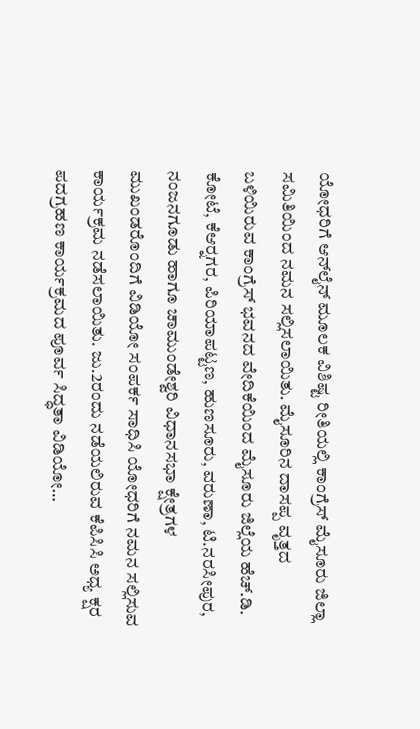ಯೋಧರಿಗೆ ಆನ್‍ಲೈನ್ ಮೂಲಕ ವಿಶಿಷ್ಟ ರೀತಿಯಲ್ಲಿ ಕಾಂಗ್ರೆಸ್ ಮೈಸೂರು ಜಿಲ್ಲಾ ಸಮಿತಿಯಿಂದ ನಮನ ಸಲ್ಲಿಸಲಾಯಿತು. ಮೈಸೂರಿನ ದಾಸಪ್ಪ ವೃತ್ತದ ಬಳಿಯಿರುವ ಕಾಂಗ್ರೆಸ್ ಭವನದ ವೇದಿಕೆಯಿಂದ ಮೈಸೂರು ಜಿಲ್ಲೆಯ ಹೆಚ್.ಡಿ. ಕೋಟೆ, ಕೆಆರ್‍ನಗರ, ಪಿರಿಯಾಪಟ್ಟಣ, ಹುಣಸೂರು, ವರುಣಾ, ಟಿ.ನರಸೀಪುರ, ನಂಜನಗೂಡು ಹಾಗೂ ಚಾಮುಂಡೇಶ್ವರಿ ವಿಧಾನಸಭಾ ಕ್ಷೇತ್ರಗಳ ಮುಖಂಡರೊಂದಿಗೆ ವಿಡಿಯೋ ಸಂಪರ್ಕ ಸಾಧಿಸಿ ಯೋಧರಿಗೆ ನಮನ ಸಲ್ಲಿಸುವ ಕಾರ್ಯಕ್ರಮ ನಡೆಸಲಾಯಿತು. ಜು.2ರಂದು ನಡೆಯಲಿರುವ ಕೆಪಿಸಿಸಿ ಅಧ್ಯ ಕ್ಷರ ಪದಗ್ರಹಣ ಕಾರ್ಯಕ್ರಮದ ಪೂರ್ವ ಸಿದ್ಧತಾ ವಿಡಿಯೋ…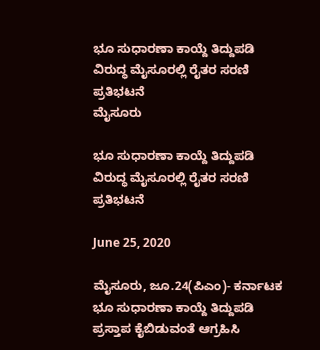ಭೂ ಸುಧಾರಣಾ ಕಾಯ್ದೆ ತಿದ್ದುಪಡಿ ವಿರುದ್ಧ ಮೈಸೂರಲ್ಲಿ ರೈತರ ಸರಣಿ ಪ್ರತಿಭಟನೆ
ಮೈಸೂರು

ಭೂ ಸುಧಾರಣಾ ಕಾಯ್ದೆ ತಿದ್ದುಪಡಿ ವಿರುದ್ಧ ಮೈಸೂರಲ್ಲಿ ರೈತರ ಸರಣಿ ಪ್ರತಿಭಟನೆ

June 25, 2020

ಮೈಸೂರು, ಜೂ.24(ಪಿಎಂ)- ಕರ್ನಾಟಕ ಭೂ ಸುಧಾರಣಾ ಕಾಯ್ದೆ ತಿದ್ದುಪಡಿ ಪ್ರಸ್ತಾಪ ಕೈಬಿಡುವಂತೆ ಆಗ್ರಹಿಸಿ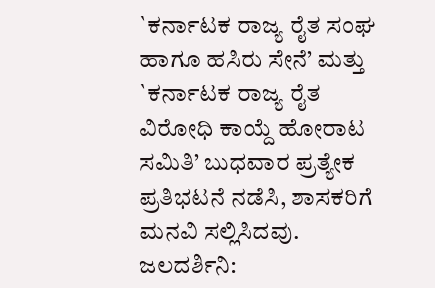`ಕರ್ನಾಟಕ ರಾಜ್ಯ ರೈತ ಸಂಘ ಹಾಗೂ ಹಸಿರು ಸೇನೆ’ ಮತ್ತು `ಕರ್ನಾಟಕ ರಾಜ್ಯ ರೈತ ವಿರೋಧಿ ಕಾಯ್ದೆ ಹೋರಾಟ ಸಮಿತಿ’ ಬುಧವಾರ ಪ್ರತ್ಯೇಕ ಪ್ರತಿಭಟನೆ ನಡೆಸಿ, ಶಾಸಕರಿಗೆ ಮನವಿ ಸಲ್ಲಿಸಿದವು. ಜಲದರ್ಶಿನಿ: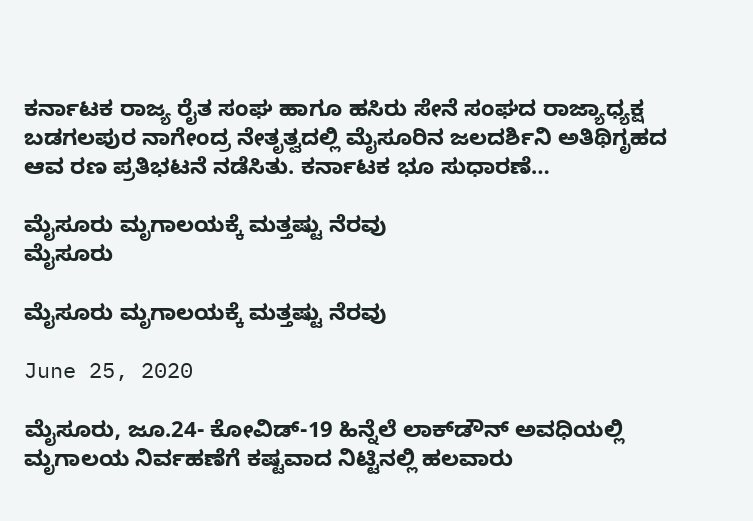ಕರ್ನಾಟಕ ರಾಜ್ಯ ರೈತ ಸಂಘ ಹಾಗೂ ಹಸಿರು ಸೇನೆ ಸಂಘದ ರಾಜ್ಯಾಧ್ಯಕ್ಷ ಬಡಗಲಪುರ ನಾಗೇಂದ್ರ ನೇತೃತ್ವದಲ್ಲಿ ಮೈಸೂರಿನ ಜಲದರ್ಶಿನಿ ಅತಿಥಿಗೃಹದ ಆವ ರಣ ಪ್ರತಿಭಟನೆ ನಡೆಸಿತು. ಕರ್ನಾಟಕ ಭೂ ಸುಧಾರಣೆ…

ಮೈಸೂರು ಮೃಗಾಲಯಕ್ಕೆ ಮತ್ತಷ್ಟು ನೆರವು
ಮೈಸೂರು

ಮೈಸೂರು ಮೃಗಾಲಯಕ್ಕೆ ಮತ್ತಷ್ಟು ನೆರವು

June 25, 2020

ಮೈಸೂರು, ಜೂ.24- ಕೋವಿಡ್-19 ಹಿನ್ನೆಲೆ ಲಾಕ್‍ಡೌನ್ ಅವಧಿಯಲ್ಲಿ ಮೃಗಾಲಯ ನಿರ್ವಹಣೆಗೆ ಕಷ್ಟವಾದ ನಿಟ್ಟಿನಲ್ಲಿ ಹಲವಾರು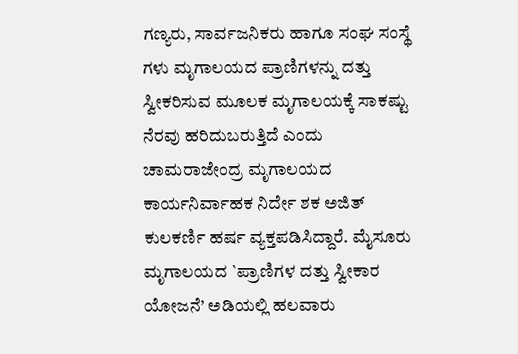ಗಣ್ಯರು, ಸಾರ್ವಜನಿಕರು ಹಾಗೂ ಸಂಘ ಸಂಸ್ಥೆ ಗಳು ಮೃಗಾಲಯದ ಪ್ರಾಣಿಗಳನ್ನು ದತ್ತು ಸ್ವೀಕರಿಸುವ ಮೂಲಕ ಮೃಗಾಲಯಕ್ಕೆ ಸಾಕಷ್ಟು ನೆರವು ಹರಿದುಬರುತ್ತಿದೆ ಎಂದು ಚಾಮರಾಜೇಂದ್ರ ಮೃಗಾಲಯದ ಕಾರ್ಯನಿರ್ವಾಹಕ ನಿರ್ದೇ ಶಕ ಅಜಿತ್ ಕುಲಕರ್ಣಿ ಹರ್ಷ ವ್ಯಕ್ತಪಡಿಸಿದ್ದಾರೆ. ಮೈಸೂರು ಮೃಗಾಲಯದ `ಪ್ರಾಣಿಗಳ ದತ್ತು ಸ್ವೀಕಾರ ಯೋಜನೆ’ ಅಡಿಯಲ್ಲಿ ಹಲವಾರು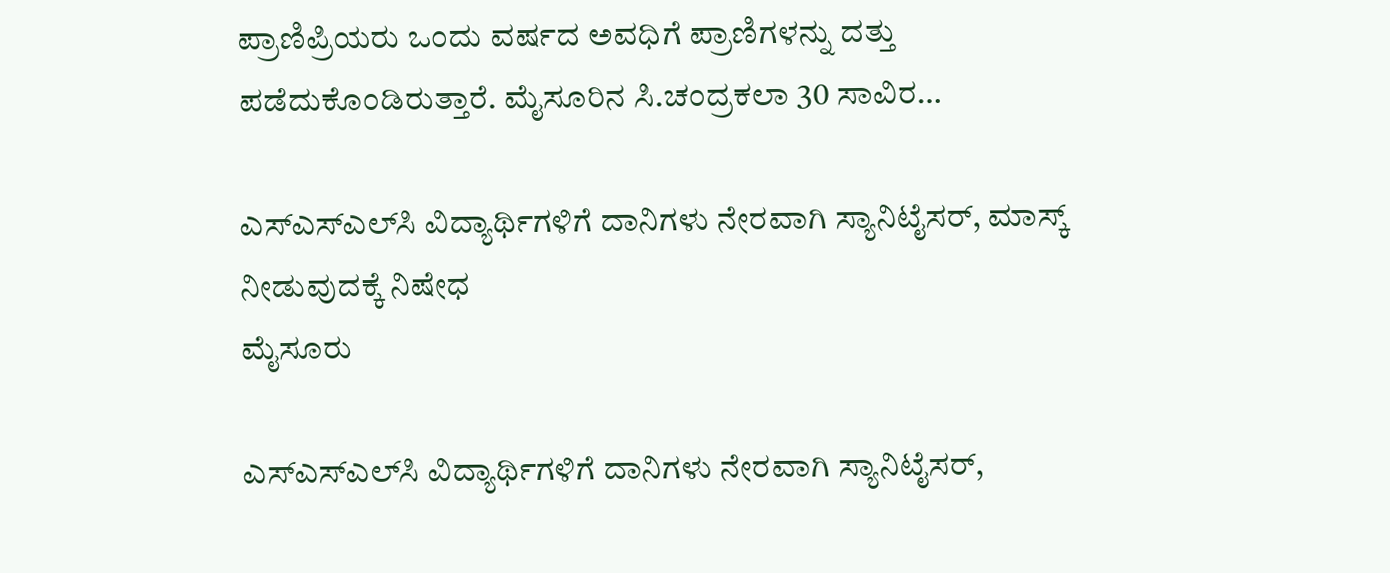ಪ್ರಾಣಿಪ್ರಿಯರು ಒಂದು ವರ್ಷದ ಅವಧಿಗೆ ಪ್ರಾಣಿಗಳನ್ನು ದತ್ತು ಪಡೆದುಕೊಂಡಿರುತ್ತಾರೆ. ಮೈಸೂರಿನ ಸಿ.ಚಂದ್ರಕಲಾ 30 ಸಾವಿರ…

ಎಸ್‍ಎಸ್‍ಎಲ್‍ಸಿ ವಿದ್ಯಾರ್ಥಿಗಳಿಗೆ ದಾನಿಗಳು ನೇರವಾಗಿ ಸ್ಯಾನಿಟೈಸರ್, ಮಾಸ್ಕ್ ನೀಡುವುದಕ್ಕೆ ನಿಷೇಧ
ಮೈಸೂರು

ಎಸ್‍ಎಸ್‍ಎಲ್‍ಸಿ ವಿದ್ಯಾರ್ಥಿಗಳಿಗೆ ದಾನಿಗಳು ನೇರವಾಗಿ ಸ್ಯಾನಿಟೈಸರ್,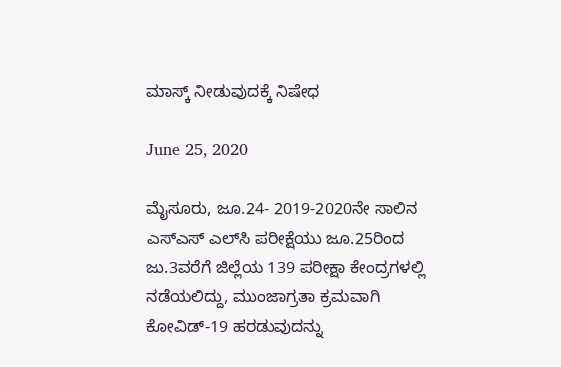ಮಾಸ್ಕ್ ನೀಡುವುದಕ್ಕೆ ನಿಷೇಧ

June 25, 2020

ಮೈಸೂರು, ಜೂ.24- 2019-2020ನೇ ಸಾಲಿನ ಎಸ್‍ಎಸ್ ಎಲ್‍ಸಿ ಪರೀಕ್ಷೆಯು ಜೂ.25ರಿಂದ ಜು.3ವರೆಗೆ ಜಿಲ್ಲೆಯ 139 ಪರೀಕ್ಷಾ ಕೇಂದ್ರಗಳಲ್ಲಿ ನಡೆಯಲಿದ್ದು, ಮುಂಜಾಗ್ರತಾ ಕ್ರಮವಾಗಿ ಕೋವಿಡ್-19 ಹರಡುವುದನ್ನು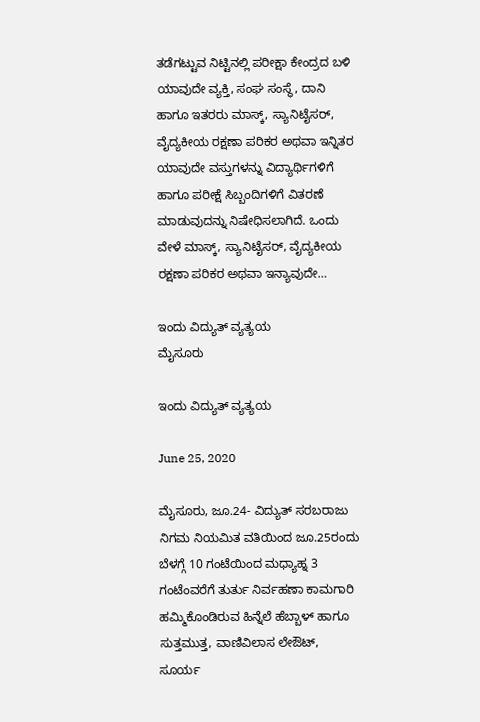ತಡೆಗಟ್ಟುವ ನಿಟ್ಟಿನಲ್ಲಿ ಪರೀಕ್ಷಾ ಕೇಂದ್ರದ ಬಳಿ ಯಾವುದೇ ವ್ಯಕ್ತಿ, ಸಂಘ ಸಂಸ್ಥೆ, ದಾನಿ ಹಾಗೂ ಇತರರು ಮಾಸ್ಕ್, ಸ್ಯಾನಿಟೈಸರ್, ವೈದ್ಯಕೀಯ ರಕ್ಷಣಾ ಪರಿಕರ ಅಥವಾ ಇನ್ನಿತರ ಯಾವುದೇ ವಸ್ತುಗಳನ್ನು ವಿದ್ಯಾರ್ಥಿಗಳಿಗೆ ಹಾಗೂ ಪರೀಕ್ಷೆ ಸಿಬ್ಬಂದಿಗಳಿಗೆ ವಿತರಣೆ ಮಾಡುವುದನ್ನು ನಿಷೇಧಿಸಲಾಗಿದೆ. ಒಂದು ವೇಳೆ ಮಾಸ್ಕ್, ಸ್ಯಾನಿಟೈಸರ್, ವೈದ್ಯಕೀಯ ರಕ್ಷಣಾ ಪರಿಕರ ಅಥವಾ ಇನ್ಯಾವುದೇ…

ಇಂದು ವಿದ್ಯುತ್ ವ್ಯತ್ಯಯ
ಮೈಸೂರು

ಇಂದು ವಿದ್ಯುತ್ ವ್ಯತ್ಯಯ

June 25, 2020

ಮೈಸೂರು, ಜೂ.24- ವಿದ್ಯುತ್ ಸರಬರಾಜು ನಿಗಮ ನಿಯಮಿತ ವತಿಯಿಂದ ಜೂ.25ರಂದು ಬೆಳಗ್ಗೆ 10 ಗಂಟೆಯಿಂದ ಮಧ್ಯಾಹ್ನ 3 ಗಂಟೆಂವರೆಗೆ ತುರ್ತು ನಿರ್ವಹಣಾ ಕಾಮಗಾರಿ ಹಮ್ಮಿಕೊಂಡಿರುವ ಹಿನ್ನೆಲೆ ಹೆಬ್ಬಾಳ್ ಹಾಗೂ ಸುತ್ತಮುತ್ತ, ವಾಣಿವಿಲಾಸ ಲೇಔಟ್, ಸೂರ್ಯ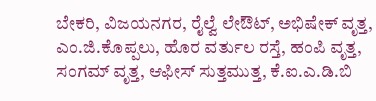ಬೇಕರಿ, ವಿಜಯನಗರ, ರೈಲ್ವೆ ಲೇಔಟ್, ಅಭಿಷೇಕ್ ವೃತ್ತ, ಎಂ.ಜಿ.ಕೊಪ್ಪಲು, ಹೊರ ವರ್ತುಲ ರಸ್ತೆ, ಹಂಪಿ ವೃತ್ತ, ಸಂಗಮ್ ವೃತ್ತ, ಆಫೀಸ್ ಸುತ್ತಮುತ್ತ, ಕೆ.ಐ.ಎ.ಡಿ.ಬಿ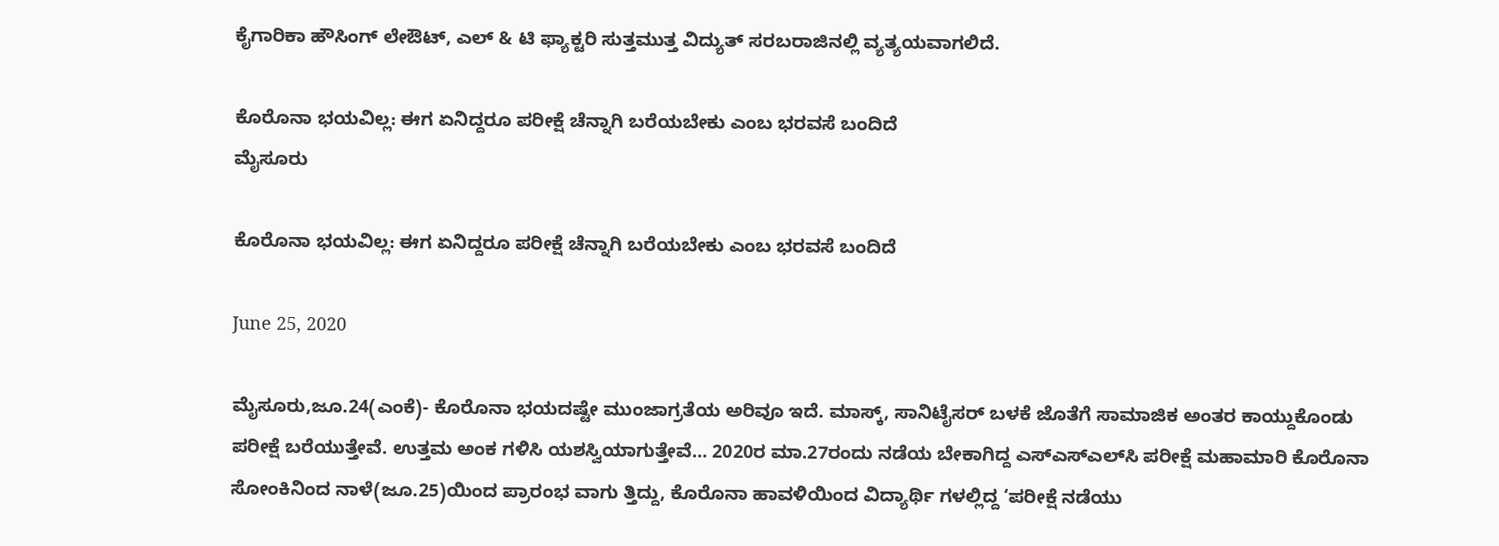ಕೈಗಾರಿಕಾ ಹೌಸಿಂಗ್ ಲೇಔಟ್, ಎಲ್ & ಟಿ ಫ್ಯಾಕ್ಟರಿ ಸುತ್ತಮುತ್ತ ವಿದ್ಯುತ್ ಸರಬರಾಜಿನಲ್ಲಿ ವ್ಯತ್ಯಯವಾಗಲಿದೆ.

ಕೊರೊನಾ ಭಯವಿಲ್ಲ: ಈಗ ಏನಿದ್ದರೂ ಪರೀಕ್ಷೆ ಚೆನ್ನಾಗಿ ಬರೆಯಬೇಕು ಎಂಬ ಭರವಸೆ ಬಂದಿದೆ
ಮೈಸೂರು

ಕೊರೊನಾ ಭಯವಿಲ್ಲ: ಈಗ ಏನಿದ್ದರೂ ಪರೀಕ್ಷೆ ಚೆನ್ನಾಗಿ ಬರೆಯಬೇಕು ಎಂಬ ಭರವಸೆ ಬಂದಿದೆ

June 25, 2020

ಮೈಸೂರು,ಜೂ.24(ಎಂಕೆ)- ಕೊರೊನಾ ಭಯದಷ್ಟೇ ಮುಂಜಾಗ್ರತೆಯ ಅರಿವೂ ಇದೆ. ಮಾಸ್ಕ್, ಸಾನಿಟೈಸರ್ ಬಳಕೆ ಜೊತೆಗೆ ಸಾಮಾಜಿಕ ಅಂತರ ಕಾಯ್ದುಕೊಂಡು ಪರೀಕ್ಷೆ ಬರೆಯುತ್ತೇವೆ. ಉತ್ತಮ ಅಂಕ ಗಳಿಸಿ ಯಶಸ್ವಿಯಾಗುತ್ತೇವೆ… 2020ರ ಮಾ.27ರಂದು ನಡೆಯ ಬೇಕಾಗಿದ್ದ ಎಸ್‍ಎಸ್‍ಎಲ್‍ಸಿ ಪರೀಕ್ಷೆ ಮಹಾಮಾರಿ ಕೊರೊನಾ ಸೋಂಕಿನಿಂದ ನಾಳೆ(ಜೂ.25)ಯಿಂದ ಪ್ರಾರಂಭ ವಾಗು ತ್ತಿದ್ದು, ಕೊರೊನಾ ಹಾವಳಿಯಿಂದ ವಿದ್ಯಾರ್ಥಿ ಗಳಲ್ಲಿದ್ದ ‘ಪರೀಕ್ಷೆ ನಡೆಯು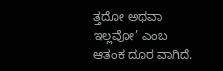ತ್ತದೋ ಅಥವಾ ಇಲ್ಲವೋ’ ಎಂಬ ಆತಂಕ ದೂರ ವಾಗಿದೆ.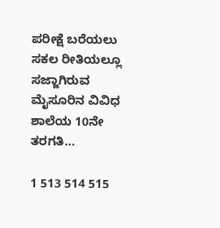ಪರೀಕ್ಷೆ ಬರೆಯಲು ಸಕಲ ರೀತಿಯಲ್ಲೂ ಸಜ್ಜಾಗಿರುವ ಮೈಸೂರಿನ ವಿವಿಧ ಶಾಲೆಯ 10ನೇ ತರಗತಿ…

1 513 514 515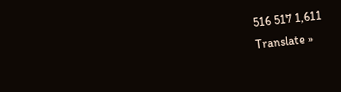516 517 1,611
Translate »